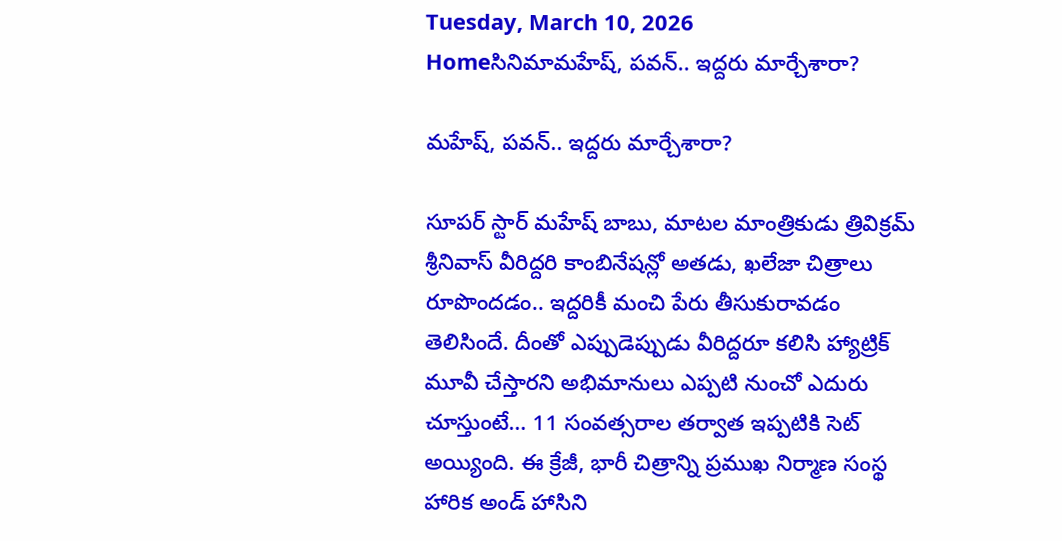Tuesday, March 10, 2026
Homeసినిమామహేష్‌, పవన్.. ఇద్దరు మార్చేశారా?

మహేష్‌, పవన్.. ఇద్దరు మార్చేశారా?

సూపర్ స్టార్ మహేష్‌ బాబు, మాటల మాంత్రికుడు త్రివిక్రమ్ శ్రీనివాస్ వీరిద్దరి కాంబినేషన్లో అతడు, ఖలేజా చిత్రాలు రూపొందడం.. ఇద్దరికీ మంచి పేరు తీసుకురావడం తెలిసిందే. దీంతో ఎప్పుడెప్పుడు వీరిద్దరూ కలిసి హ్యాట్రిక్ మూవీ చేస్తారని అభిమానులు ఎప్పటి నుంచో ఎదురు చూస్తుంటే… 11 సంవత్సరాల తర్వాత ఇప్పటికి సెట్ అయ్యింది. ఈ క్రేజీ, భారీ చిత్రాన్ని ప్రముఖ నిర్మాణ సంస్థ హారిక అండ్ హాసిని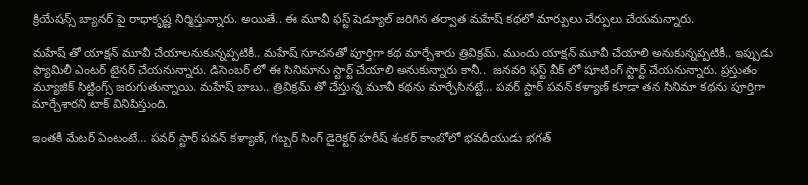క్రియేషన్స్ బ్యానర్ పై రాధాకృష్ణ నిర్మిస్తున్నారు. అయితే.. ఈ మూవీ ఫస్ట్ షెడ్యూల్ జరిగిన తర్వాత మహేష్‌ కథలో మార్పులు చేర్పులు చేయమన్నారు.

మహేష్ తో యాక్షన్ మూవీ చేయాలనుకున్నప్పటికీ.. మహేష్‌ సూచనతో పూర్తిగా కథ మార్చేశారు త్రివిక్రమ్. ముందు యాక్షన్ మూవీ చేయాలి అనుకున్నప్పటికీ.. ఇప్పుడు ఫ్యామిలీ ఎంటర్ టైనర్ చేయనున్నారు. డిసెంబర్ లో ఈ సినిమాను స్టార్ట్ చేయాలి అనుకున్నారు కానీ..  జనవరి ఫస్ట్ వీక్ లో షూటింగ్ స్టార్ట్ చేయనున్నారు. ప్రస్తుతం మ్యూజిక్ సిట్టింగ్స్ జరుగుతున్నాయి. మహేష్‌ బాబు.. త్రివిక్రమ్ తో చేస్తున్న మూవీ కథను మార్చేసినట్టే… పవర్ స్టార్ పవన్ కళ్యాణ్ కూడా తన సినిమా కథను పూర్తిగా మార్చేశారని టాక్ వినిపిస్తుంది.

ఇంతకీ మేటర్ ఏంటంటే… పవర్ స్టార్ పవన్ కళ్యాణ్‌, గబ్బర్ సింగ్ డైరెక్టర్ హరీష్ శంకర్ కాంబోలో భవదీయుడు భగత్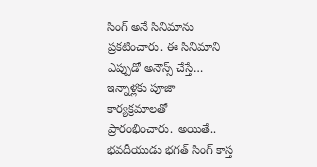సింగ్ అనే సినిమాను ప్రకటించారు. ఈ సినిమాని ఎప్పుడో అనౌన్స్ చేస్తే… ఇన్నాళ్లకు పూజా కార్యక్రమాలతో ప్రారంభించారు. అయితే.. భవదీయుడు భగత్ సింగ్ కాస్త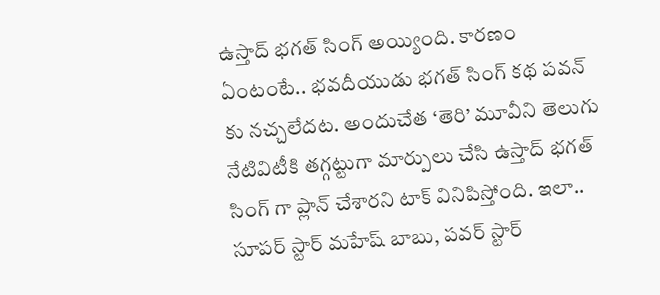ఉస్తాద్ భగత్ సింగ్ అయ్యింది. కారణం ఏంటంటే.. భవదీయుడు భగత్ సింగ్ కథ పవన్ కు నచ్చలేదట. అందుచేత ‘తెరి’ మూవీని తెలుగు నేటివిటీకి తగ్గట్టుగా మార్పులు చేసి ఉస్తాద్ భగత్ సింగ్ గా ప్లాన్ చేశారని టాక్ వినిపిస్తోంది. ఇలా.. సూపర్ స్టార్ మహేష్‌ బాబు, పవర్ స్టార్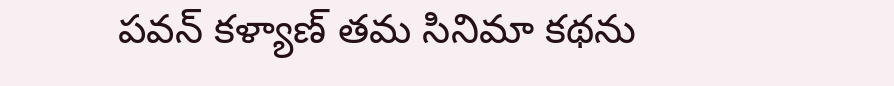పవన్ కళ్యాణ్ తమ సినిమా కథను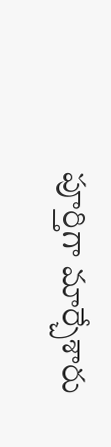పూర్తిగా మార్చేశారు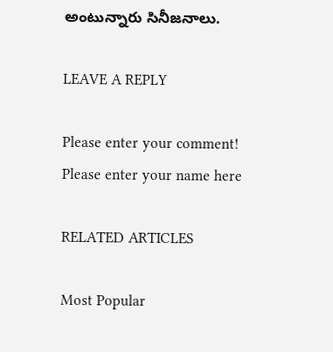అంటున్నారు సినీజనాలు.

LEAVE A REPLY

Please enter your comment!
Please enter your name here

RELATED ARTICLES

Most Popular